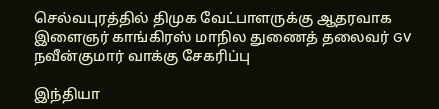செல்வபுரத்தில் திமுக வேட்பாளருக்கு ஆதரவாக இளைஞர் காங்கிரஸ் மாநில துணைத் தலைவர் GV நவீன்குமார் வாக்கு சேகரிப்பு

இந்தியா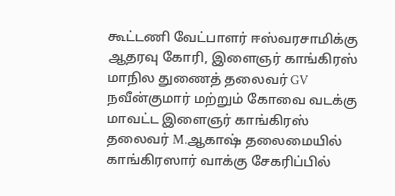கூட்டணி வேட்பாளர் ஈஸ்வரசாமிக்கு ஆதரவு கோரி, இளைஞர் காங்கிரஸ் மாநில துணைத் தலைவர் GV நவீன்குமார் மற்றும் கோவை வடக்கு மாவட்ட இளைஞர் காங்கிரஸ் தலைவர் M.ஆகாஷ் தலைமையில் காங்கிரஸார் வாக்கு சேகரிப்பில்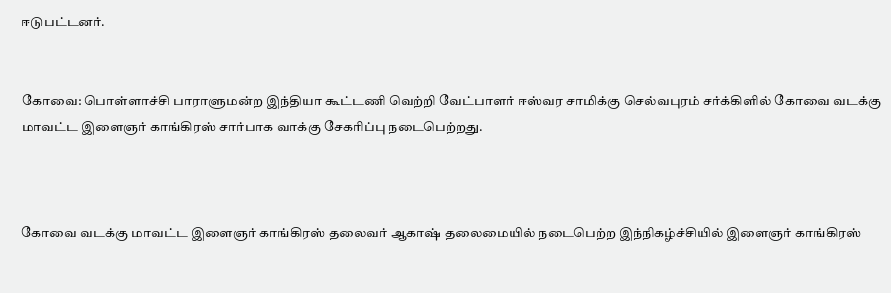ஈடுபட்டனர்.


கோவை: பொள்ளாச்சி பாராளுமன்ற இந்தியா கூட்டணி வெற்றி வேட்பாளர் ஈஸ்வர சாமிக்கு செல்வபுரம் சர்க்கிளில் கோவை வடக்கு மாவட்ட இளைஞர் காங்கிரஸ் சார்பாக வாக்கு சேகரிப்பு நடைபெற்றது.



கோவை வடக்கு மாவட்ட இளைஞர் காங்கிரஸ் தலைவர் ஆகாஷ் தலைமையில் நடைபெற்ற இந்நிகழ்ச்சியில் இளைஞர் காங்கிரஸ்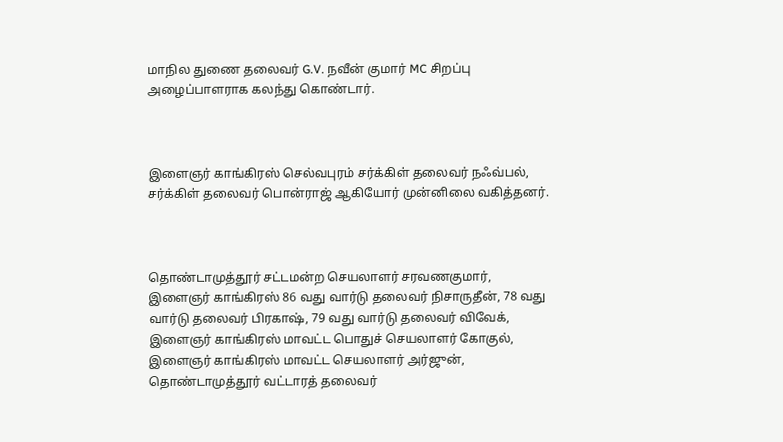மாநில துணை தலைவர் G.V. நவீன் குமார் MC சிறப்பு அழைப்பாளராக கலந்து கொண்டார்.



இளைஞர் காங்கிரஸ் செல்வபுரம் சர்க்கிள் தலைவர் நஃவ்பல், சர்க்கிள் தலைவர் பொன்ராஜ் ஆகியோர் முன்னிலை வகித்தனர்.



தொண்டாமுத்தூர் சட்டமன்ற செயலாளர் சரவணகுமார், இளைஞர் காங்கிரஸ் 86 வது வார்டு தலைவர் நிசாருதீன், 78 வது வார்டு தலைவர் பிரகாஷ், 79 வது வார்டு தலைவர் விவேக், இளைஞர் காங்கிரஸ் மாவட்ட பொதுச் செயலாளர் கோகுல், இளைஞர் காங்கிரஸ் மாவட்ட செயலாளர் அர்ஜுன், தொண்டாமுத்தூர் வட்டாரத் தலைவர்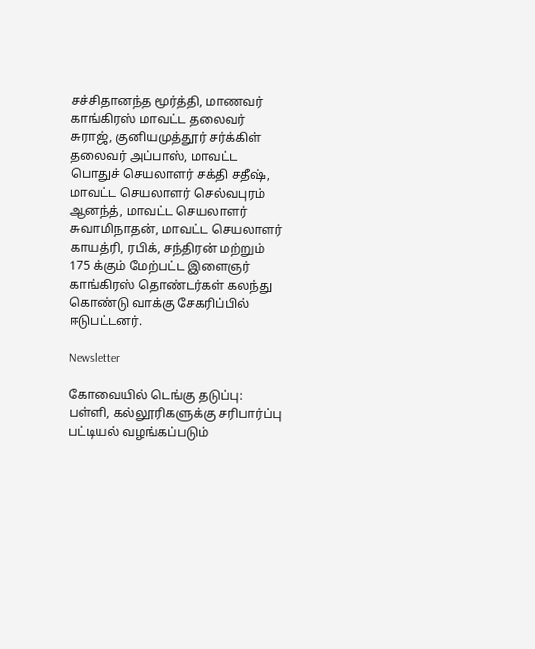சச்சிதானந்த மூர்த்தி, மாணவர் காங்கிரஸ் மாவட்ட தலைவர் சுராஜ், குனியமுத்தூர் சர்க்கிள் தலைவர் அப்பாஸ், மாவட்ட பொதுச் செயலாளர் சக்தி சதீஷ், மாவட்ட செயலாளர் செல்வபுரம் ஆனந்த், மாவட்ட செயலாளர் சுவாமிநாதன், மாவட்ட செயலாளர் காயத்ரி, ரபிக், சந்திரன் மற்றும் 175 க்கும் மேற்பட்ட இளைஞர் காங்கிரஸ் தொண்டர்கள் கலந்து கொண்டு வாக்கு சேகரிப்பில் ஈடுபட்டனர்.

Newsletter

கோவையில் டெங்கு தடுப்பு: பள்ளி, கல்லூரிகளுக்கு சரிபார்ப்பு பட்டியல் வழங்கப்படும்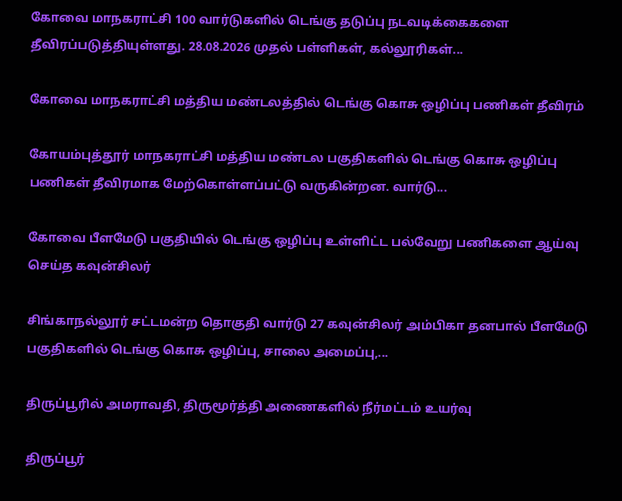கோவை மாநகராட்சி 100 வார்டுகளில் டெங்கு தடுப்பு நடவடிக்கைகளை தீவிரப்படுத்தியுள்ளது. 28.08.2026 முதல் பள்ளிகள், கல்லூரிகள்...

கோவை மாநகராட்சி மத்திய மண்டலத்தில் டெங்கு கொசு ஒழிப்பு பணிகள் தீவிரம்

கோயம்புத்தூர் மாநகராட்சி மத்திய மண்டல பகுதிகளில் டெங்கு கொசு ஒழிப்பு பணிகள் தீவிரமாக மேற்கொள்ளப்பட்டு வருகின்றன. வார்டு...

கோவை பீளமேடு பகுதியில் டெங்கு ஒழிப்பு உள்ளிட்ட பல்வேறு பணிகளை ஆய்வு செய்த கவுன்சிலர்

சிங்காநல்லூர் சட்டமன்ற தொகுதி வார்டு 27 கவுன்சிலர் அம்பிகா தனபால் பீளமேடு பகுதிகளில் டெங்கு கொசு ஒழிப்பு, சாலை அமைப்பு,...

திருப்பூரில் அமராவதி, திருமூர்த்தி அணைகளில் நீர்மட்டம் உயர்வு

திருப்பூர்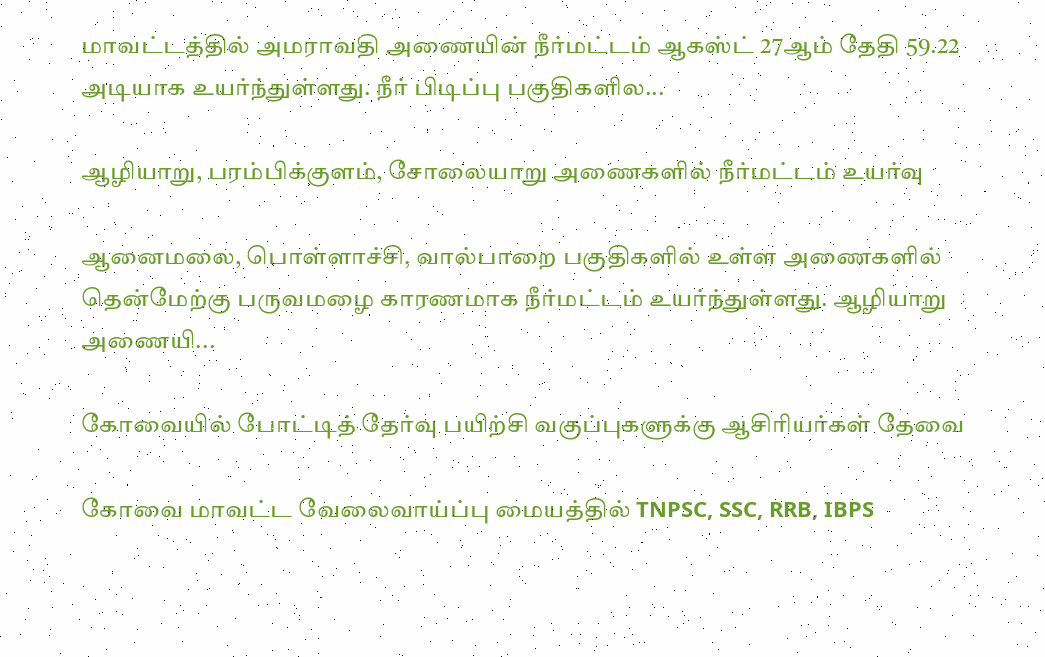மாவட்டத்தில் அமராவதி அணையின் நீர்மட்டம் ஆகஸ்ட் 27ஆம் தேதி 59.22 அடியாக உயர்ந்துள்ளது. நீர் பிடிப்பு பகுதிகளில...

ஆழியாறு, பரம்பிக்குளம், சோலையாறு அணைகளில் நீர்மட்டம் உயர்வு

ஆனைமலை, பொள்ளாச்சி, வால்பாறை பகுதிகளில் உள்ள அணைகளில் தென்மேற்கு பருவமழை காரணமாக நீர்மட்டம் உயர்ந்துள்ளது. ஆழியாறு அணையி...

கோவையில் போட்டித் தேர்வு பயிற்சி வகுப்புகளுக்கு ஆசிரியர்கள் தேவை

கோவை மாவட்ட வேலைவாய்ப்பு மையத்தில் TNPSC, SSC, RRB, IBPS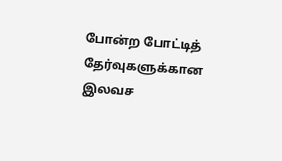போன்ற போட்டித் தேர்வுகளுக்கான இலவச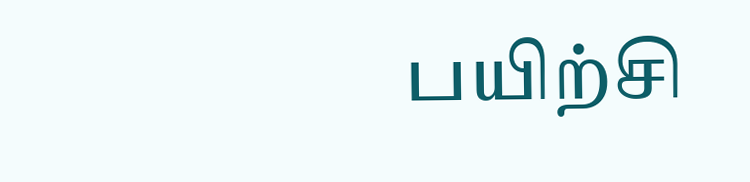பயிற்சி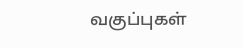வகுப்புகள்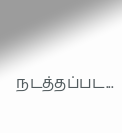நடத்தப்பட...